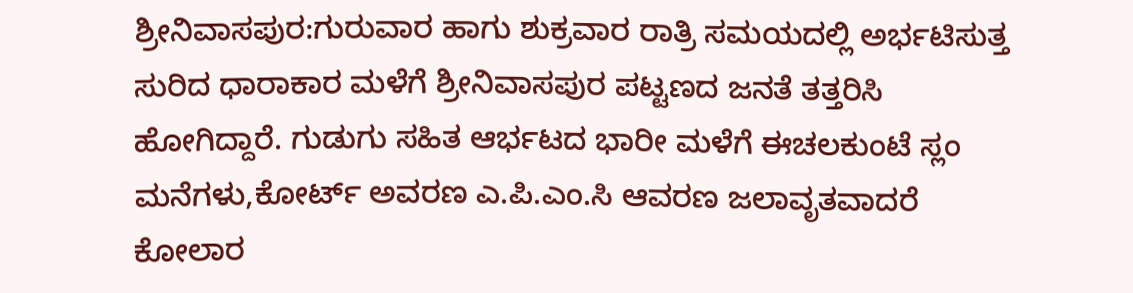ಶ್ರೀನಿವಾಸಪುರ:ಗುರುವಾರ ಹಾಗು ಶುಕ್ರವಾರ ರಾತ್ರಿ ಸಮಯದಲ್ಲಿ ಅರ್ಭಟಿಸುತ್ತ ಸುರಿದ ಧಾರಾಕಾರ ಮಳೆಗೆ ಶ್ರೀನಿವಾಸಪುರ ಪಟ್ಟಣದ ಜನತೆ ತತ್ತರಿಸಿ ಹೋಗಿದ್ದಾರೆ. ಗುಡುಗು ಸಹಿತ ಆರ್ಭಟದ ಭಾರೀ ಮಳೆಗೆ ಈಚಲಕುಂಟೆ ಸ್ಲಂ ಮನೆಗಳು,ಕೋರ್ಟ್ ಅವರಣ ಎ.ಪಿ.ಎಂ.ಸಿ ಆವರಣ ಜಲಾವೃತವಾದರೆ ಕೋಲಾರ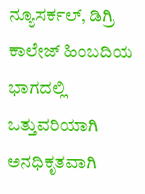ನ್ಯೂಸರ್ಕಲ್, ಡಿಗ್ರಿ ಕಾಲೇಜ್ ಹಿಂಬದಿಯ ಭಾಗದಲ್ಲಿ ಒತ್ತುವರಿಯಾಗಿ ಅನಧಿಕೃತವಾಗಿ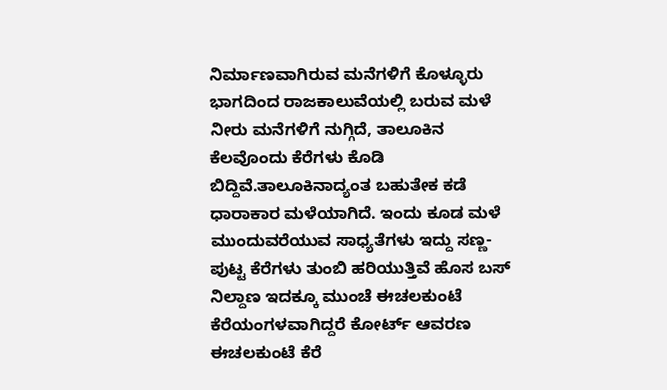ನಿರ್ಮಾಣವಾಗಿರುವ ಮನೆಗಳಿಗೆ ಕೊಳ್ಳೂರು ಭಾಗದಿಂದ ರಾಜಕಾಲುವೆಯಲ್ಲಿ ಬರುವ ಮಳೆ ನೀರು ಮನೆಗಳಿಗೆ ನುಗ್ಗಿದೆ, ತಾಲೂಕಿನ ಕೆಲವೊಂದು ಕೆರೆಗಳು ಕೊಡಿ ಬಿದ್ದಿವೆ.ತಾಲೂಕಿನಾದ್ಯಂತ ಬಹುತೇಕ ಕಡೆ ಧಾರಾಕಾರ ಮಳೆಯಾಗಿದೆ. ಇಂದು ಕೂಡ ಮಳೆ ಮುಂದುವರೆಯುವ ಸಾಧ್ಯತೆಗಳು ಇದ್ದು ಸಣ್ಣ-ಪುಟ್ಟ ಕೆರೆಗಳು ತುಂಬಿ ಹರಿಯುತ್ತಿವೆ ಹೊಸ ಬಸ್ ನಿಲ್ದಾಣ ಇದಕ್ಕೂ ಮುಂಚೆ ಈಚಲಕುಂಟೆ ಕೆರೆಯಂಗಳವಾಗಿದ್ದರೆ ಕೋರ್ಟ್ ಆವರಣ ಈಚಲಕುಂಟೆ ಕೆರೆ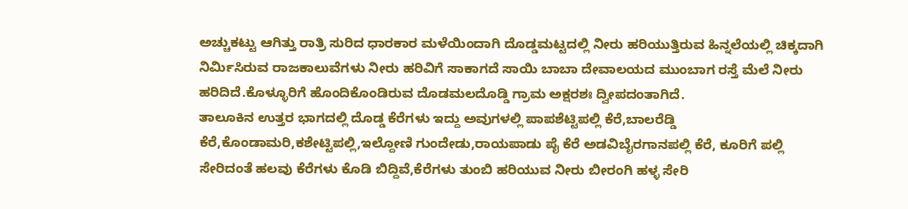ಅಚ್ಚುಕಟ್ಟು ಆಗಿತ್ತು ರಾತ್ರಿ ಸುರಿದ ಧಾರಕಾರ ಮಳೆಯಿಂದಾಗಿ ದೊಡ್ಡಮಟ್ಟದಲ್ಲಿ ನೀರು ಹರಿಯುತ್ತಿರುವ ಹಿನ್ನಲೆಯಲ್ಲಿ ಚಿಕ್ಕದಾಗಿ ನಿರ್ಮಿಸಿರುವ ರಾಜಕಾಲುವೆಗಳು ನೀರು ಹರಿವಿಗೆ ಸಾಕಾಗದೆ ಸಾಯಿ ಬಾಬಾ ದೇವಾಲಯದ ಮುಂಬಾಗ ರಸ್ತೆ ಮೆಲೆ ನೀರು ಹರಿದಿದೆ.ಕೊಳ್ಳೂರಿಗೆ ಹೊಂದಿಕೊಂಡಿರುವ ದೊಡಮಲದೊಡ್ಡಿ ಗ್ರಾಮ ಅಕ್ಷರಶಃ ದ್ವೀಪದಂತಾಗಿದೆ.
ತಾಲೂಕಿನ ಉತ್ತರ ಭಾಗದಲ್ಲಿ ದೊಡ್ಡ ಕೆರೆಗಳು ಇದ್ದು ಅವುಗಳಲ್ಲಿ ಪಾಪಶೆಟ್ಟಿಪಲ್ಲಿ ಕೆರೆ,ಬಾಲರೆಡ್ಡಿ ಕೆರೆ,ಕೊಂಡಾಮರಿ,ಕಶೇಟ್ಟಿಪಲ್ಲಿ,ಇಲ್ದೋಣಿ ಗುಂದೇಡು,ರಾಯಪಾಡು ಪೈ ಕೆರೆ ಅಡವಿಬೈರಗಾನಪಲ್ಲಿ ಕೆರೆ, ಕೂರಿಗೆ ಪಲ್ಲಿ ಸೇರಿದಂತೆ ಹಲವು ಕೆರೆಗಳು ಕೊಡಿ ಬಿದ್ದಿವೆ,ಕೆರೆಗಳು ತುಂಬಿ ಹರಿಯುವ ನೀರು ಬೀರಂಗಿ ಹಳ್ಳ ಸೇರಿ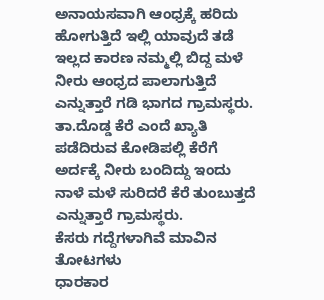ಅನಾಯಸವಾಗಿ ಆಂಧ್ರಕ್ಕೆ ಹರಿದು ಹೋಗುತ್ತಿದೆ ಇಲ್ಲಿ ಯಾವುದೆ ತಡೆ ಇಲ್ಲದ ಕಾರಣ ನಮ್ಮಲ್ಲಿ ಬಿದ್ದ ಮಳೆ ನೀರು ಆಂಧ್ರದ ಪಾಲಾಗುತ್ತಿದೆ ಎನ್ನುತ್ತಾರೆ ಗಡಿ ಭಾಗದ ಗ್ರಾಮಸ್ಥರು.
ತಾ.ದೊಡ್ಡ ಕೆರೆ ಎಂದೆ ಖ್ಯಾತಿ ಪಡೆದಿರುವ ಕೋಡಿಪಲ್ಲಿ ಕೆರೆಗೆ ಅರ್ದಕ್ಕೆ ನೀರು ಬಂದಿದ್ದು ಇಂದು ನಾಳೆ ಮಳೆ ಸುರಿದರೆ ಕೆರೆ ತುಂಬುತ್ತದೆ ಎನ್ನುತ್ತಾರೆ ಗ್ರಾಮಸ್ಥರು.
ಕೆಸರು ಗದ್ದೆಗಳಾಗಿವೆ ಮಾವಿನ ತೋಟಗಳು
ಧಾರಕಾರ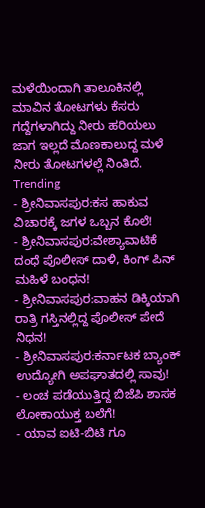ಮಳೆಯಿಂದಾಗಿ ತಾಲೂಕಿನಲ್ಲಿ ಮಾವಿನ ತೋಟಗಳು ಕೆಸರು ಗದ್ದೆಗಳಾಗಿದ್ದು ನೀರು ಹರಿಯಲು ಜಾಗ ಇಲ್ಲದೆ ಮೊಣಕಾಲುದ್ದ ಮಳೆ ನೀರು ತೋಟಗಳಲ್ಲೆ ನಿಂತಿದೆ.
Trending
- ಶ್ರೀನಿವಾಸಪುರ:ಕಸ ಹಾಕುವ ವಿಚಾರಕ್ಕೆ ಜಗಳ ಒಬ್ಬನ ಕೊಲೆ!
- ಶ್ರೀನಿವಾಸಪುರ:ವೇಶ್ಯಾವಾಟಿಕೆ ದಂಧೆ ಪೊಲೀಸ್ ದಾಳಿ, ಕಿಂಗ್ ಪಿನ್ ಮಹಿಳೆ ಬಂಧನ!
- ಶ್ರೀನಿವಾಸಪುರ:ವಾಹನ ಡಿಕ್ಕಿಯಾಗಿ ರಾತ್ರಿ ಗಸ್ತಿನಲ್ಲಿದ್ದ ಪೊಲೀಸ್ ಪೇದೆ ನಿಧನ!
- ಶ್ರೀನಿವಾಸಪುರ:ಕರ್ನಾಟಕ ಬ್ಯಾಂಕ್ ಉದ್ಯೋಗಿ ಅಪಘಾತದಲ್ಲಿ ಸಾವು!
- ಲಂಚ ಪಡೆಯುತ್ತಿದ್ದ ಬಿಜೆಪಿ ಶಾಸಕ ಲೋಕಾಯುಕ್ತ ಬಲೆಗೆ!
- ಯಾವ ಐಟಿ-ಬಿಟಿ ಗೂ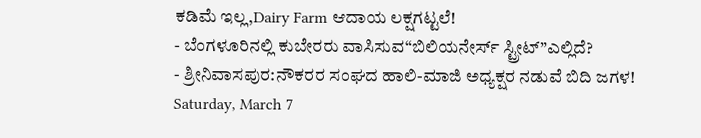ಕಡಿಮೆ ಇಲ್ಲ,Dairy Farm ಆದಾಯ ಲಕ್ಷಗಟ್ಟಲೆ!
- ಬೆಂಗಳೂರಿನಲ್ಲಿ ಕುಬೇರರು ವಾಸಿಸುವ“ಬಿಲಿಯನೇರ್ಸ್ ಸ್ಟ್ರೀಟ್”ಎಲ್ಲಿದೆ?
- ಶ್ರೀನಿವಾಸಪುರ:ನೌಕರರ ಸಂಘದ ಹಾಲಿ-ಮಾಜಿ ಅಧ್ಯಕ್ಷರ ನಡುವೆ ಬಿದಿ ಜಗಳ!
Saturday, March 7